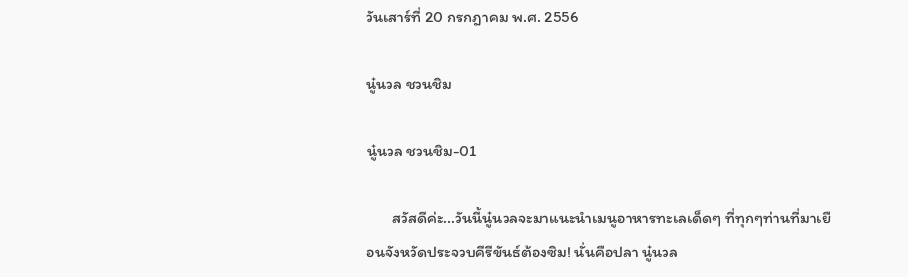วันเสาร์ที่ 20 กรกฎาคม พ.ศ. 2556

นู๋นวล ชวนชิม

นู๋นวล ชวนชิม-01

       สวัสดีค่ะ...วันนี้นู๋นวลจะมาแนะนำเมนูอาหารทะเลเด็ดๆ ที่ทุกๆท่านที่มาเยือนจังหวัดประจวบคีรีขันธ์ต้องซิม! นั่นคือปลา นู๋นวล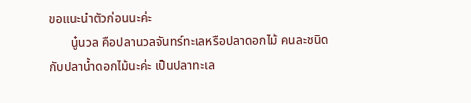ขอแนะนำตัวก่อนนะค่ะ
       นู๋นวล คือปลานวลจันทร์ทะเลหรือปลาดอกไม้ คนละชนิดกับปลาน้ำดอกไม้นะค่ะ เป็นปลาทะเล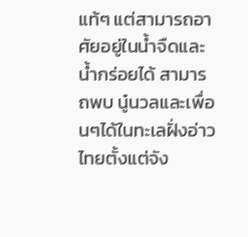แท้ๆ แต่สามารถอาศัยอยู่ในน้ำจืดและน้ำกร่อยได้ สามารถพบ นู๋นวลและเพื่อนๆได้ในทะเลฝั่งอ่าวไทยตั้งแต่จัง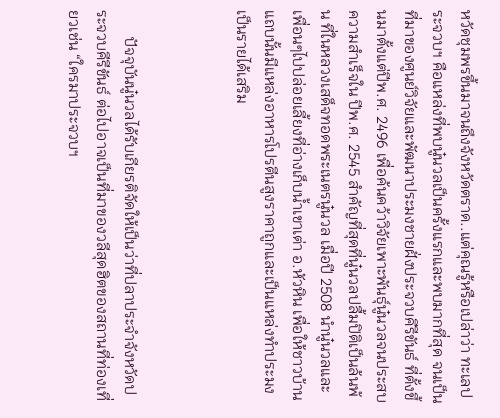หวัดชุมพรขึ้นมาจนถึงจังหวัดตราด..แต่คุณรู้หรือเปล่าว่า ทะเลประจวบฯ คือแหล่งที่พบนู๋นวลเป็นครั้งแรกและพบมากที่สุด จนเป็นที่มาของศูนย์วิจัยและพัฒนาประมงชายฝั่งประจวบคีรีขันธ์ ที่ตั้งขึ้นมาตั้งแต่ปีพ.ศ. 2496 เพื่อค้นคว้าวิจัยเพาะพันธุ์นู๋นวลจนประสบความสำเร็จใน ปีพ.ศ. 2545 สำคัญที่สุดที่นู๋นวลปลื้มปิติเป็นล้นพ้น ที่ในหลวงเสด็จทอดพระเนตรนู๋นวล เมื่อปี 2508 นำนู๋นวลและเพื่อนๆไปปล่อยเลี้ยงที่อ่างเก็บน้ำเขาเต่า อ.หัวหิน เพื่อให้ชาวบ้านแถบนั้นมีแหล่งอาหารโปรตีนสูงราคาถูกและเป็นแหล่งทำประมงเป็นรายได้เสริม



       ปัจจุบันนู๋นวลได้รับเกียรติจัดให้เป็นว่าที่ปลาประจำจังหวัดประจวบคีรีขันธ์ ต่อไปอาจเป็นที่มาของวลีสุดฮิตของสถานที่ท่องเที่ยวเช่น “ใครมาประจวบฯ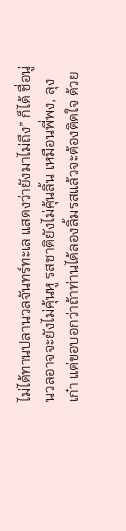ไม่ได้ทานปลานวลจันทร์ทะเล แสดงว่ายังมาไม่ถึง” ก็ได้ ชื่อนู่นวลอาจจะยังไม่คุ้นหู รสชาติยังไม่คุ้นลิ้น เหมือนพี่พง, ลุงเก๋า แต่ขอบอกว่าถ้าท่านได้ลองลิ้มรสแล้วจะต้องติดใจ ด้วย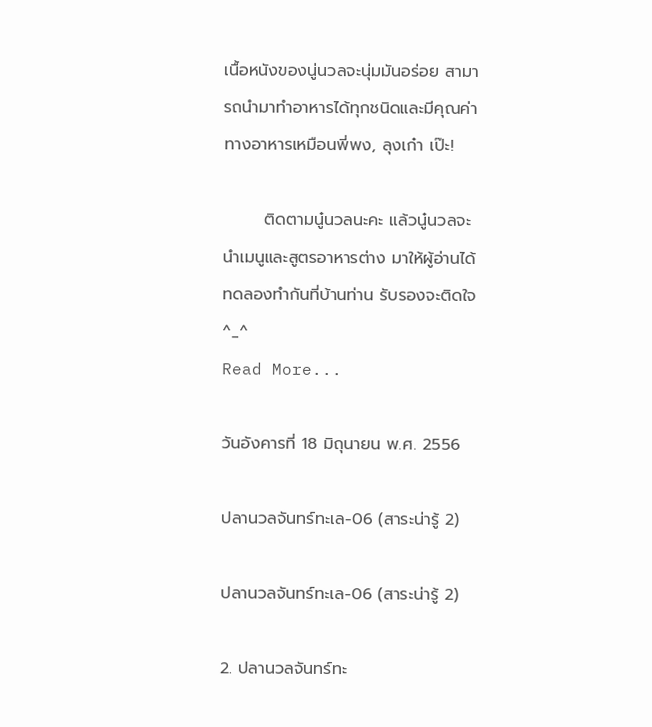เนื้อหนังของนู่นวลจะนุ่มมันอร่อย สามารถนำมาทำอาหารได้ทุกชนิดและมีคุณค่าทางอาหารเหมือนพี่พง, ลุงเก๋า เป๊ะ!

       ติดตามนู๋นวลนะคะ แล้วนู๋นวลจะนำเมนูและสูตรอาหารต่าง มาให้ผู้อ่านได้ทดลองทำกันที่บ้านท่าน รับรองจะติดใจ ^_^
Read More...

วันอังคารที่ 18 มิถุนายน พ.ศ. 2556

ปลานวลจันทร์ทะเล-06 (สาระน่ารู้ 2)

ปลานวลจันทร์ทะเล-06 (สาระน่ารู้ 2)

2. ปลานวลจันทร์ทะ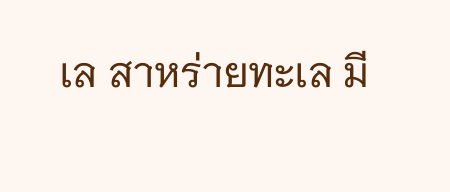เล สาหร่ายทะเล มี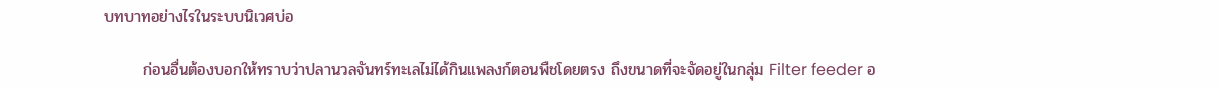บทบาทอย่างไรในระบบนิเวศบ่อ

       ก่อนอื่นต้องบอกให้ทราบว่าปลานวลจันทร์ทะเลไม่ได้กินแพลงก์ตอนพืชโดยตรง ถึงขนาดที่จะจัดอยู่ในกลุ่ม Filter feeder อ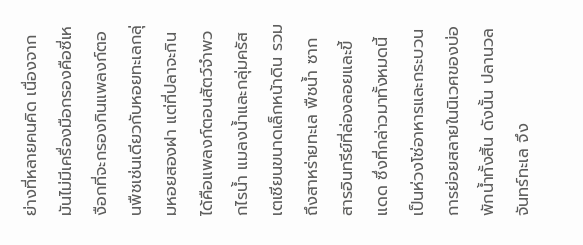ย่างที่หลายคนคิด เนื่องจากมันไม่มีเครื่องมือกรองคือซี่เหงือกที่จะกรองกินแพลงก์ตอนพืชเช่นเดียวกับหอยทะเลกลุ่มหอยสองฝา แต่ที่ปลาจะกินได้คือแพลงก์ตอนสัตว์จำพวกไรน้ำ แมลงน้ำและกลุ่มครัสเตเชียนขนาดเล็กหน้าดิน รวมถึงสาหร่ายทะเล พืชน้ำ ซากสารอินทรีย์ที่ล่องลอยและขี้แดด ซึ่งที่กล่าวมาทั้งหมดนี้เป็นห่วงโซ่อาหารและกระบวนการย่อยสลายในนิเวศของบ่อพักน้ำทั้งสิ้น ดังนั้น ปลานวลจันทร์ทะเล จึง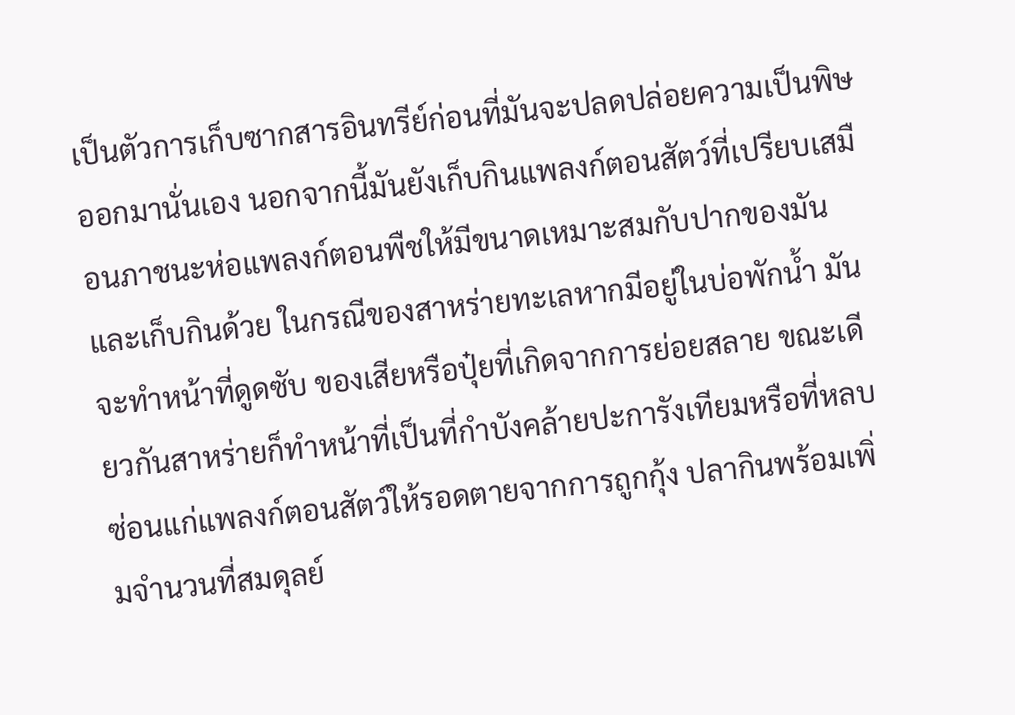เป็นตัวการเก็บซากสารอินทรีย์ก่อนที่มันจะปลดปล่อยความเป็นพิษออกมานั่นเอง นอกจากนี้มันยังเก็บกินแพลงก์ตอนสัตว์ที่เปรียบเสมือนภาชนะห่อแพลงก์ตอนพืชให้มีขนาดเหมาะสมกับปากของมันและเก็บกินด้วย ในกรณีของสาหร่ายทะเลหากมีอยู่ในบ่อพักน้ำ มันจะทำหน้าที่ดูดซับ ของเสียหรือปุ๋ยที่เกิดจากการย่อยสลาย ขณะเดียวกันสาหร่ายก็ทำหน้าที่เป็นที่กำบังคล้ายปะการังเทียมหรือที่หลบซ่อนแก่แพลงก์ตอนสัตว์ให้รอดตายจากการถูกกุ้ง ปลากินพร้อมเพิ่มจำนวนที่สมดุลย์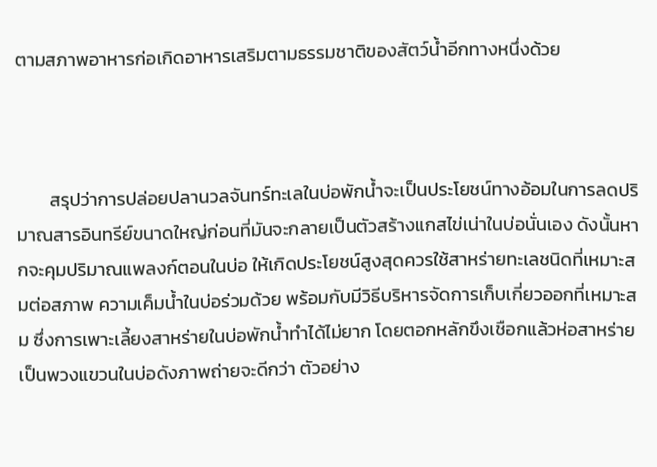ตามสภาพอาหารก่อเกิดอาหารเสริมตามธรรมชาติของสัตว์น้ำอีกทางหนึ่งด้วย



        สรุปว่าการปล่อยปลานวลจันทร์ทะเลในบ่อพักน้ำจะเป็นประโยชน์ทางอ้อมในการลดปริมาณสารอินทรีย์ขนาดใหญ่ก่อนที่มันจะกลายเป็นตัวสร้างแกสไข่เน่าในบ่อนั่นเอง ดังนั้นหากจะคุมปริมาณแพลงก์ตอนในบ่อ ให้เกิดประโยชน์สูงสุดควรใช้สาหร่ายทะเลชนิดที่เหมาะสมต่อสภาพ ความเค็มน้ำในบ่อร่วมด้วย พร้อมกับมีวิธีบริหารจัดการเก็บเกี่ยวออกที่เหมาะสม ซึ่งการเพาะเลี้ยงสาหร่ายในบ่อพักน้ำทำได้ไม่ยาก โดยตอกหลักขึงเชือกแล้วห่อสาหร่ายเป็นพวงแขวนในบ่อดังภาพถ่ายจะดีกว่า ตัวอย่าง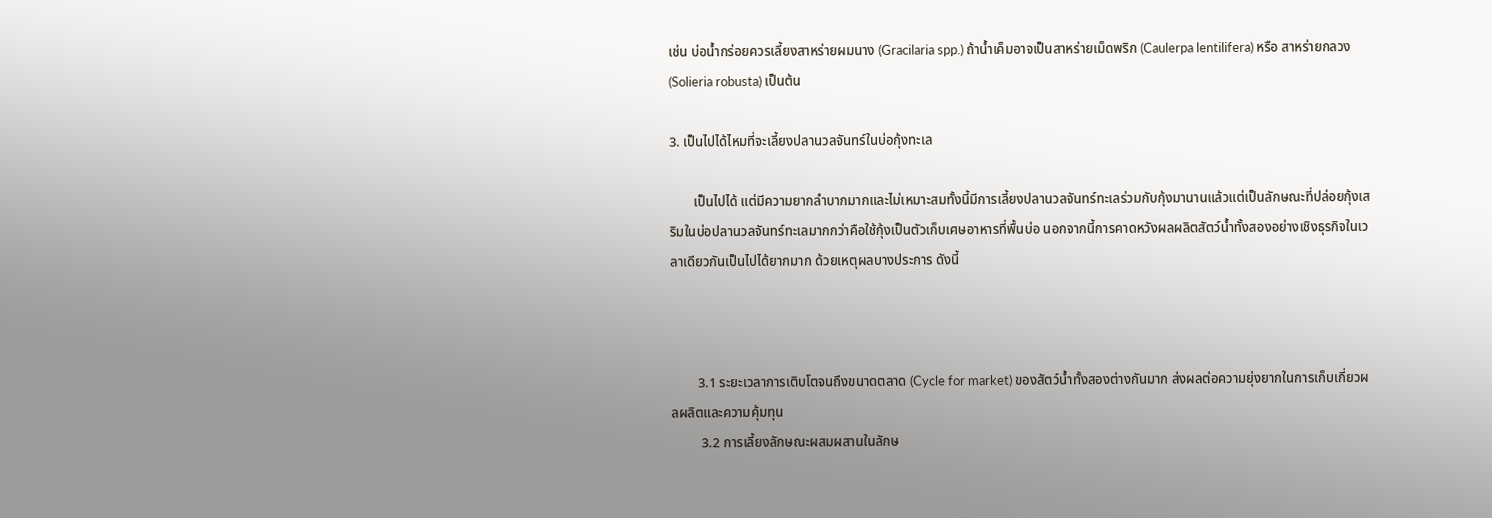เช่น บ่อน้ำกร่อยควรเลี้ยงสาหร่ายผมนาง (Gracilaria spp.) ถ้าน้ำเค็มอาจเป็นสาหร่ายเม็ดพริก (Caulerpa lentilifera) หรือ สาหร่ายกลวง (Solieria robusta) เป็นต้น

3. เป็นไปได้ไหมที่จะเลี้ยงปลานวลจันทร์ในบ่อกุ้งทะเล

       เป็นไปได้ แต่มีความยากลำบากมากและไม่เหมาะสมทั้งนี้มีการเลี้ยงปลานวลจันทร์ทะเลร่วมกับกุ้งมานานแล้วแต่เป็นลักษณะที่ปล่อยกุ้งเสริมในบ่อปลานวลจันทร์ทะเลมากกว่าคือใช้กุ้งเป็นตัวเก็บเศษอาหารที่พื้นบ่อ นอกจากนี้การคาดหวังผลผลิตสัตว์น้ำทั้งสองอย่างเชิงธุรกิจในเวลาเดียวกันเป็นไปได้ยากมาก ด้วยเหตุผลบางประการ ดังนี้



        3.1 ระยะเวลาการเติบโตจนถึงขนาดตลาด (Cycle for market) ของสัตว์น้ำทั้งสองต่างกันมาก ส่งผลต่อความยุ่งยากในการเก็บเกี่ยวผลผลิตและความคุ้มทุน
         3.2 การเลี้ยงลักษณะผสมผสานในลักษ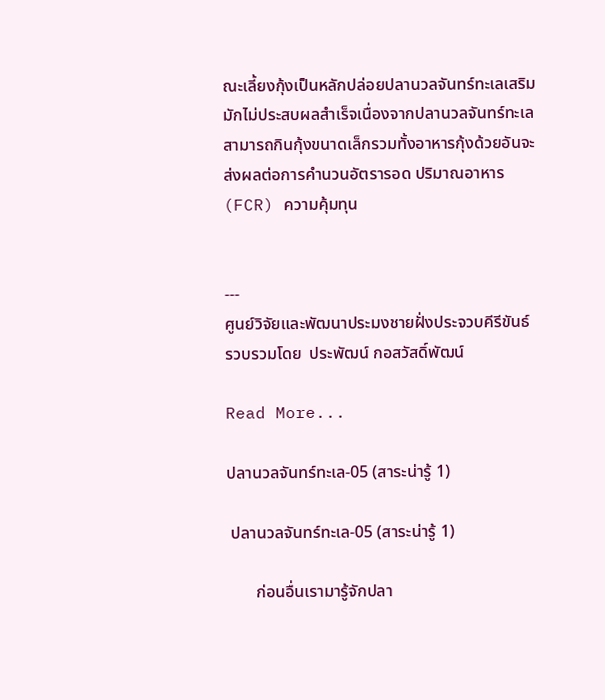ณะเลี้ยงกุ้งเป็นหลักปล่อยปลานวลจันทร์ทะเลเสริมมักไม่ประสบผลสำเร็จเนื่องจากปลานวลจันทร์ทะเลสามารถกินกุ้งขนาดเล็กรวมทั้งอาหารกุ้งด้วยอันจะส่งผลต่อการคำนวนอัตรารอด ปริมาณอาหาร (FCR) ความคุ้มทุน


---
ศูนย์วิจัยและพัฒนาประมงชายฝั่งประจวบคีรีขันธ์
รวบรวมโดย  ประพัฒน์ กอสวัสดิ์พัฒน์

Read More...

ปลานวลจันทร์ทะเล-05 (สาระน่ารู้ 1)

 ปลานวลจันทร์ทะเล-05 (สาระน่ารู้ 1)

       ก่อนอื่นเรามารู้จักปลา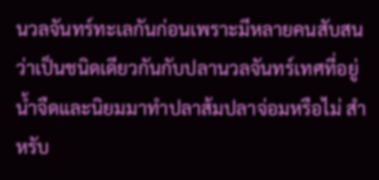นวลจันทร์ทะเลกันก่อนเพราะมีหลายคนสับสนว่าเป็นชนิดเดียวกันกับปลานวลจันทร์เทศที่อยู่น้ำจืดและนิยมมาทำปลาส้มปลาจ่อมหรือไม่ สำหรับ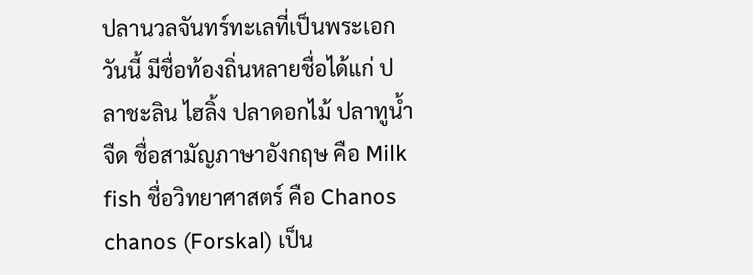ปลานวลจันทร์ทะเลที่เป็นพระเอกวันนี้ มีชื่อท้องถิ่นหลายชื่อได้แก่ ปลาชะลิน ไฮลิ้ง ปลาดอกไม้ ปลาทูน้ำจืด ชื่อสามัญภาษาอังกฤษ คือ Milk fish ชื่อวิทยาศาสตร์ คือ Chanos chanos (Forskal) เป็น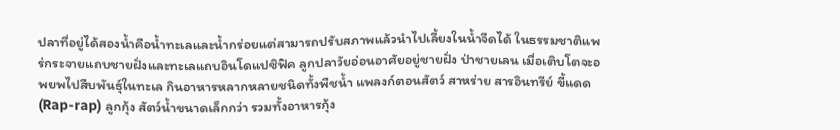ปลาที่อยู่ได้สองน้ำคือน้ำทะเลและน้ำกร่อยแต่สามารถปรับสภาพแล้วนำไปเลี้ยงในน้ำจืดได้ ในธรรมชาติแพร่กระจายแถบชายฝั่งและทะเลแถบอินโดแปซิฟิค ลูกปลาวัยอ่อนอาศัยอยู่ชายฝั่ง ป่าชายเลน เมื่อเติบโตจะอพยพไปสืบพันธุ์ในทะเล กินอาหารหลากหลายชนิดทั้งพืชน้ำ แพลงก์ตอนสัตว์ สาหร่าย สารอินทรีย์ ขี้แดด (Rap-rap) ลูกกุ้ง สัตว์น้ำขนาดเล็กกว่า รวมทั้งอาหารกุ้ง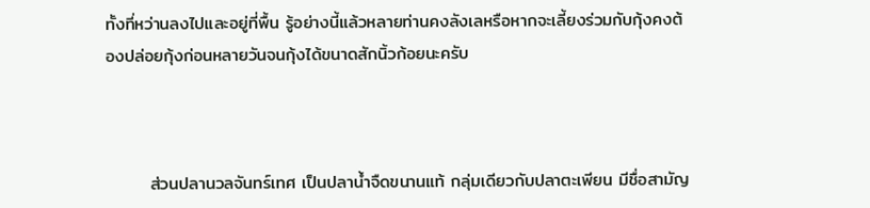ทั้งที่หว่านลงไปและอยู่ที่พื้น รู้อย่างนี้แล้วหลายท่านคงลังเลหรือหากจะเลี้ยงร่วมกับกุ้งคงต้องปล่อยกุ้งก่อนหลายวันจนกุ้งได้ขนาดสักนิ้วก้อยนะครับ



       ส่วนปลานวลจันทร์เทศ เป็นปลาน้ำจืดขนานแท้ กลุ่มเดียวกับปลาตะเพียน มีชื่อสามัญ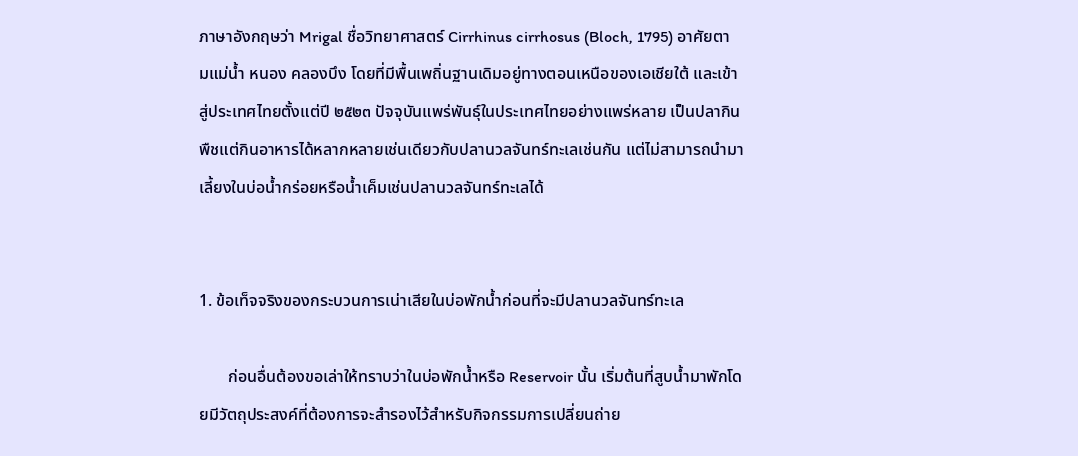ภาษาอังกฤษว่า Mrigal ชื่อวิทยาศาสตร์ Cirrhinus cirrhosus (Bloch, 1795) อาศัยตามแม่น้ำ หนอง คลองบึง โดยที่มีพื้นเพถิ่นฐานเดิมอยู่ทางตอนเหนือของเอเชียใต้ และเข้าสู่ประเทศไทยตั้งแต่ปี ๒๕๒๓ ปัจจุบันแพร่พันธุ์ในประเทศไทยอย่างแพร่หลาย เป็นปลากินพืชแต่กินอาหารได้หลากหลายเช่นเดียวกับปลานวลจันทร์ทะเลเช่นกัน แต่ไม่สามารถนำมาเลี้ยงในบ่อน้ำกร่อยหรือน้ำเค็มเช่นปลานวลจันทร์ทะเลได้


1. ข้อเท็จจริงของกระบวนการเน่าเสียในบ่อพักน้ำก่อนที่จะมีปลานวลจันทร์ทะเล

       ก่อนอื่นต้องขอเล่าให้ทราบว่าในบ่อพักน้ำหรือ Reservoir นั้น เริ่มต้นที่สูบน้ำมาพักโดยมีวัตถุประสงค์ที่ต้องการจะสำรองไว้สำหรับกิจกรรมการเปลี่ยนถ่าย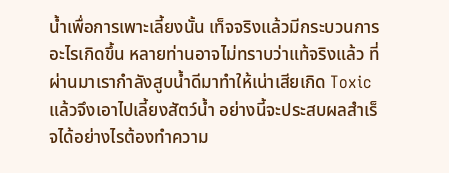น้ำเพื่อการเพาะเลี้ยงนั้น เท็จจริงแล้วมีกระบวนการอะไรเกิดขึ้น หลายท่านอาจไม่ทราบว่าแท้จริงแล้ว ที่ผ่านมาเรากำลังสูบน้ำดีมาทำให้เน่าเสียเกิด Toxic แล้วจึงเอาไปเลี้ยงสัตว์น้ำ อย่างนี้จะประสบผลสำเร็จได้อย่างไรต้องทำความ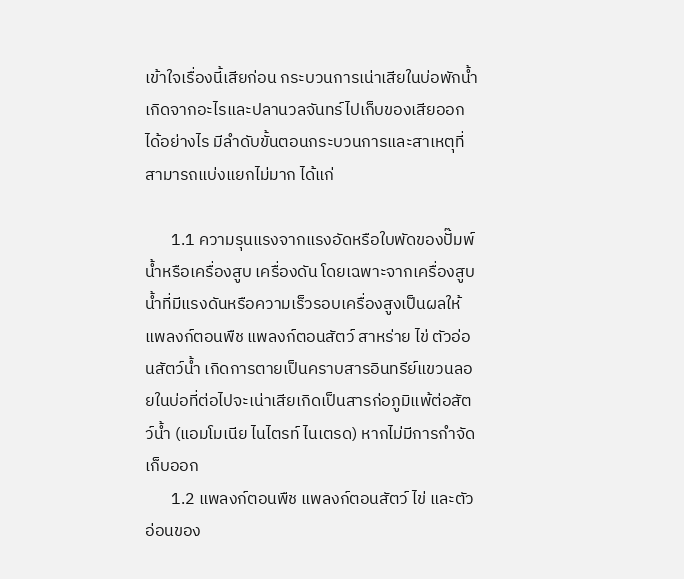เข้าใจเรื่องนี้เสียก่อน กระบวนการเน่าเสียในบ่อพักน้ำเกิดจากอะไรและปลานวลจันทร์ไปเก็บของเสียออกได้อย่างไร มีลำดับขั้นตอนกระบวนการและสาเหตุที่สามารถแบ่งแยกไม่มาก ได้แก่

       1.1 ความรุนแรงจากแรงอัดหรือใบพัดของปั๊มพ์น้ำหรือเครื่องสูบ เครื่องดัน โดยเฉพาะจากเครื่องสูบน้ำที่มีแรงดันหรือความเร็วรอบเครื่องสูงเป็นผลให้แพลงก์ตอนพืช แพลงก์ตอนสัตว์ สาหร่าย ไข่ ตัวอ่อนสัตว์น้ำ เกิดการตายเป็นคราบสารอินทรีย์แขวนลอยในบ่อที่ต่อไปจะเน่าเสียเกิดเป็นสารก่อภูมิแพ้ต่อสัตว์น้ำ (แอมโมเนีย ไนไตรท์ ไนเตรด) หากไม่มีการกำจัดเก็บออก
       1.2 แพลงก์ตอนพืช แพลงก์ตอนสัตว์ ไข่ และตัวอ่อนของ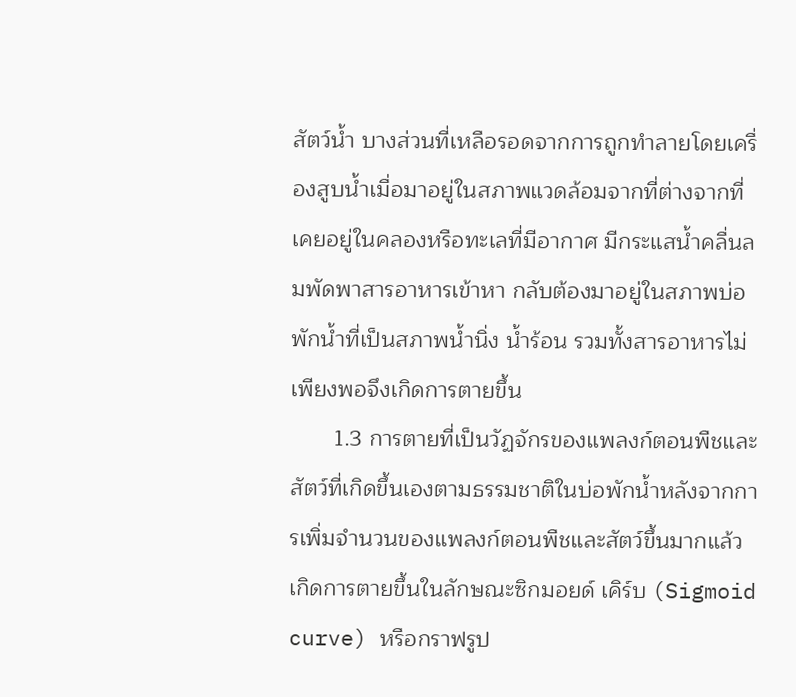สัตว์น้ำ บางส่วนที่เหลือรอดจากการถูกทำลายโดยเครื่องสูบน้ำเมื่อมาอยู่ในสภาพแวดล้อมจากที่ต่างจากที่เคยอยู่ในคลองหรือทะเลที่มีอากาศ มีกระแสน้ำคลื่นลมพัดพาสารอาหารเข้าหา กลับต้องมาอยู่ในสภาพบ่อพักน้ำที่เป็นสภาพน้ำนิ่ง น้ำร้อน รวมทั้งสารอาหารไม่เพียงพอจึงเกิดการตายขึ้น
       1.3 การตายที่เป็นวัฏจักรของแพลงก์ตอนพืชและสัตว์ที่เกิดขึ้นเองตามธรรมชาติในบ่อพักน้ำหลังจากการเพิ่มจำนวนของแพลงก์ตอนพืชและสัตว์ขึ้นมากแล้วเกิดการตายขึ้นในลักษณะซิกมอยด์ เคิร์บ (Sigmoid curve) หรือกราฟรูป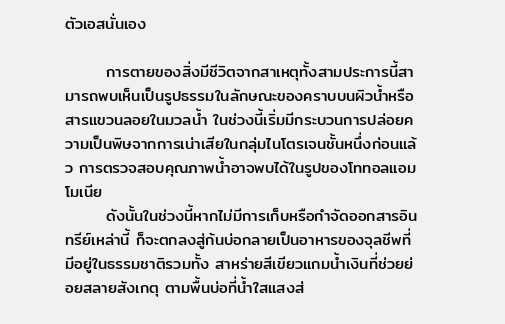ตัวเอสนั่นเอง

       การตายของสิ่งมีชีวิตจากสาเหตุทั้งสามประการนี้สามารถพบเห็นเป็นรูปธรรมในลักษณะของคราบบนผิวน้ำหรือสารแขวนลอยในมวลน้ำ ในช่วงนี้เริ่มมีกระบวนการปล่อยความเป็นพิษจากการเน่าเสียในกลุ่มไนโตรเจนชั้นหนึ่งก่อนแล้ว การตรวจสอบคุณภาพน้ำอาจพบได้ในรูปของโททอลแอมโมเนีย
       ดังนั้นในช่วงนี้หากไม่มีการเก็บหรือกำจัดออกสารอินทรีย์เหล่านี้ ก็จะตกลงสู่ก้นบ่อกลายเป็นอาหารของจุลชีพที่มีอยู่ในธรรมชาติรวมทั้ง สาหร่ายสีเขียวแกมน้ำเงินที่ช่วยย่อยสลายสังเกตุ ตามพื้นบ่อที่น้ำใสแสงส่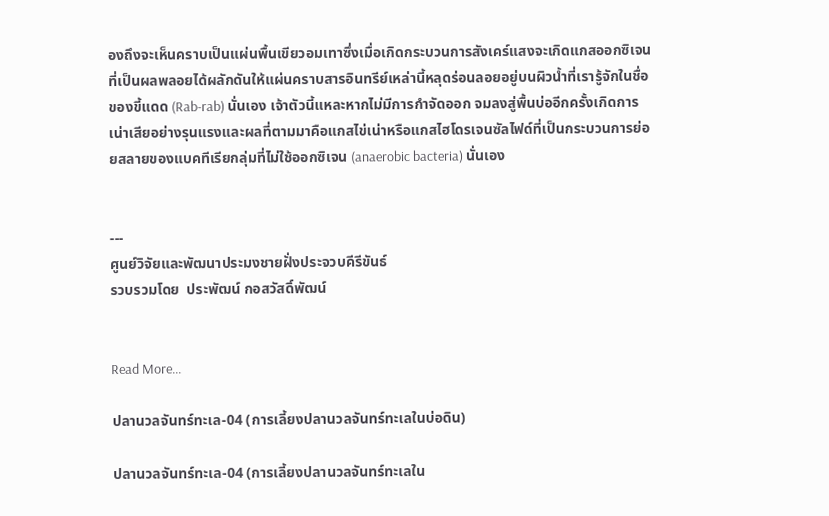องถึงจะเห็นคราบเป็นแผ่นพื้นเขียวอมเทาซึ่งเมื่อเกิดกระบวนการสังเคร์แสงจะเกิดแกสออกซิเจนที่เป็นผลพลอยได้ผลักดันให้แผ่นคราบสารอินทรีย์เหล่านี้หลุดร่อนลอยอยู่บนผิวน้ำที่เรารู้จักในชื่อของขี้แดด (Rab-rab) นั่นเอง เจ้าตัวนี้แหละหากไม่มีการกำจัดออก จมลงสู่พื้นบ่ออีกครั้งเกิดการเน่าเสียอย่างรุนแรงและผลที่ตามมาคือแกสไข่เน่าหรือแกสไฮโดรเจนซัลไฟด์ที่เป็นกระบวนการย่อยสลายของแบคทีเรียกลุ่มที่ไม่ใช้ออกซิเจน (anaerobic bacteria) นั่นเอง


---
ศูนย์วิจัยและพัฒนาประมงชายฝั่งประจวบคีรีขันธ์
รวบรวมโดย  ประพัฒน์ กอสวัสดิ์พัฒน์


Read More...

ปลานวลจันทร์ทะเล-04 (การเลี้ยงปลานวลจันทร์ทะเลในบ่อดิน)

ปลานวลจันทร์ทะเล-04 (การเลี้ยงปลานวลจันทร์ทะเลใน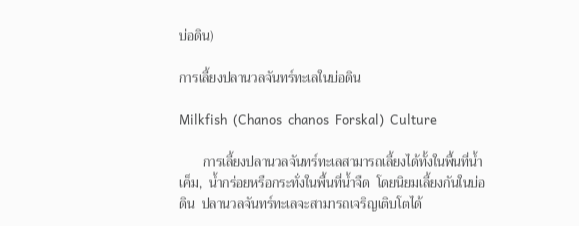บ่อดิน)

การเลี้ยงปลานวลจันทร์ทะเลในบ่อดิน

Milkfish  (Chanos  chanos  Forskal)  Culture

       การเลี้ยงปลานวลจันทร์ทะเลสามารถเลี้ยงได้ทั้งในพื้นที่น้ำเค็ม,  น้ำกร่อยหรือกระทั่งในพื้นที่น้ำจืด  โดยนิยมเลี้ยงกันในบ่อดิน  ปลานวลจันทร์ทะเลจะสามารถเจริญเติบโตได้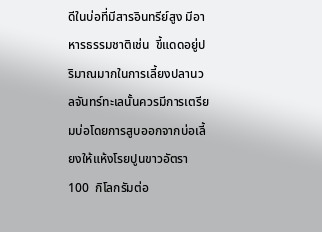ดีในบ่อที่มีสารอินทรีย์สูง มีอาหารธรรมชาติเช่น  ขี้แดดอยู่ปริมาณมากในการเลี้ยงปลานวลจันทร์ทะเลนั้นควรมีการเตรียมบ่อโดยการสูบออกจากบ่อเลี้ยงให้แห้งโรยปูนขาวอัตรา  100  กิโลกรัมต่อ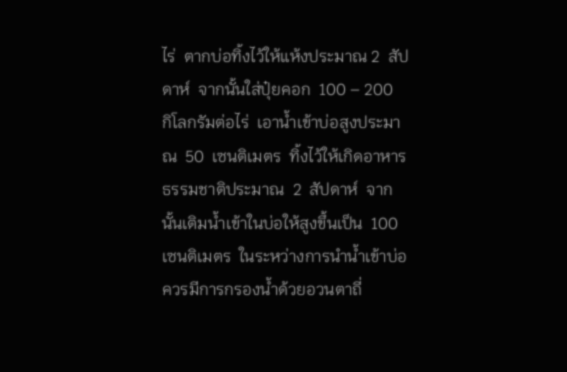ไร่  ตากบ่อทิ้งไว้ให้แห้งประมาณ 2  สัปดาห์  จากนั้นใส่ปุ๋ยคอก  100 – 200  กิโลกรัมต่อไร่  เอาน้ำเข้าบ่อสูงประมาณ  50  เซนติเมตร  ทิ้งไว้ให้เกิดอาหารธรรมชาติประมาณ  2  สัปดาห์  จากนั้นเติมน้ำเข้าในบ่อให้สูงขึ้นเป็น  100  เซนติเมตร  ในระหว่างการนำน้ำเข้าบ่อควรมีการกรองน้ำด้วยอวนตาถี่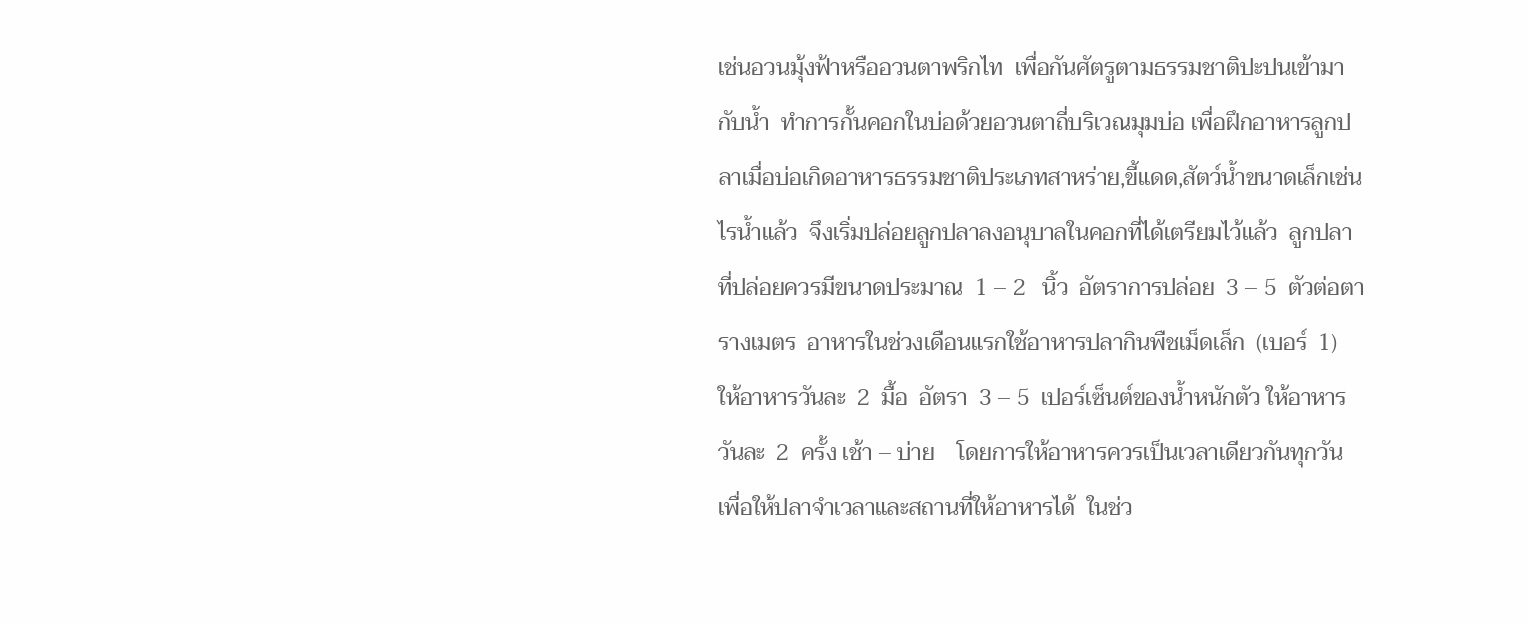เช่นอวนมุ้งฟ้าหรืออวนตาพริกไท  เพื่อกันศัตรูตามธรรมชาติปะปนเข้ามากับน้ำ  ทำการกั้นคอกในบ่อด้วยอวนตาถี่บริเวณมุมบ่อ เพื่อฝึกอาหารลูกปลาเมื่อบ่อเกิดอาหารธรรมชาติประเภทสาหร่าย,ขี้แดด,สัตว์น้ำขนาดเล็กเช่นไรน้ำแล้ว  จึงเริ่มปล่อยลูกปลาลงอนุบาลในคอกที่ได้เตรียมไว้แล้ว  ลูกปลาที่ปล่อยควรมีขนาดประมาณ  1 – 2   นิ้ว  อัตราการปล่อย  3 – 5  ตัวต่อตารางเมตร  อาหารในช่วงเดือนแรกใช้อาหารปลากินพืชเม็ดเล็ก  (เบอร์  1)  ให้อาหารวันละ  2  มื้อ  อัตรา  3 – 5  เปอร์เซ็นต์ของน้ำหนักตัว ให้อาหารวันละ  2  ครั้ง เช้า – บ่าย    โดยการให้อาหารควรเป็นเวลาเดียวกันทุกวัน  เพื่อให้ปลาจำเวลาและสถานที่ให้อาหารได้  ในช่ว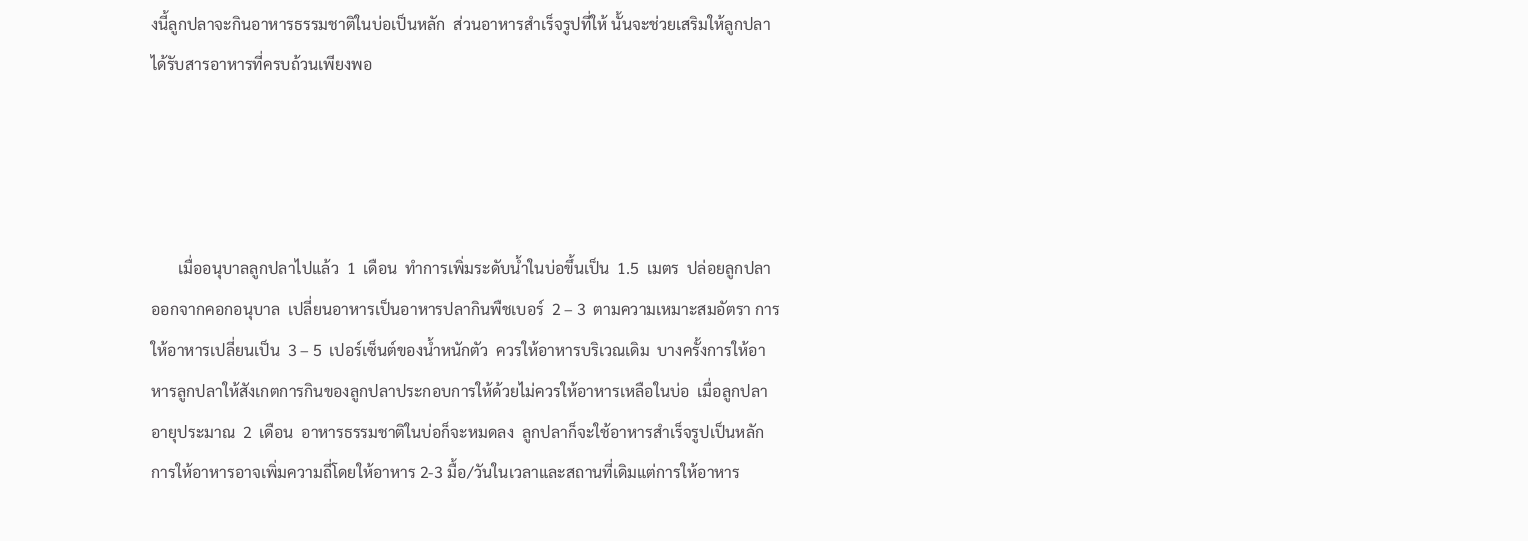งนี้ลูกปลาจะกินอาหารธรรมชาติในบ่อเป็นหลัก  ส่วนอาหารสำเร็จรูปที่ให้ นั้นจะช่วยเสริมให้ลูกปลาได้รับสารอาหารที่ครบถ้วนเพียงพอ




       เมื่ออนุบาลลูกปลาไปแล้ว  1  เดือน  ทำการเพิ่มระดับน้ำในบ่อขึ้นเป็น  1.5  เมตร  ปล่อยลูกปลาออกจากคอกอนุบาล  เปลี่ยนอาหารเป็นอาหารปลากินพืชเบอร์  2 – 3  ตามความเหมาะสมอัตรา การให้อาหารเปลี่ยนเป็น  3 – 5  เปอร์เซ็นต์ของน้ำหนักตัว  ควรให้อาหารบริเวณเดิม  บางครั้งการให้อาหารลูกปลาให้สังเกตการกินของลูกปลาประกอบการให้ด้วยไม่ควรให้อาหารเหลือในบ่อ  เมื่อลูกปลาอายุประมาณ  2  เดือน  อาหารธรรมชาติในบ่อก็จะหมดลง  ลูกปลาก็จะใช้อาหารสำเร็จรูปเป็นหลัก  การให้อาหารอาจเพิ่มความถี่โดยให้อาหาร 2-3 มื้อ/วันในเวลาและสถานที่เดิมแต่การให้อาหาร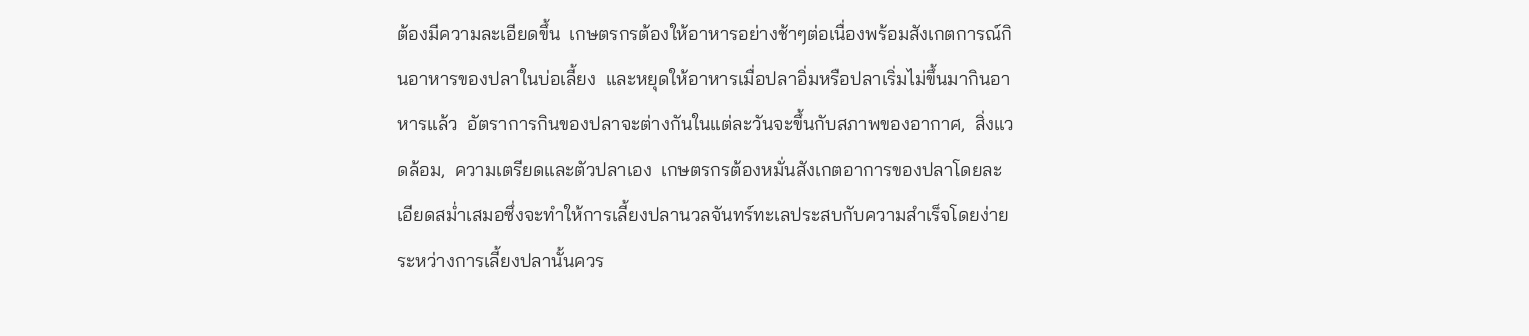ต้องมีความละเอียดขึ้น  เกษตรกรต้องให้อาหารอย่างช้าๆต่อเนื่องพร้อมสังเกตการณ์กินอาหารของปลาในบ่อเลี้ยง  และหยุดให้อาหารเมื่อปลาอิ่มหรือปลาเริ่มไม่ขึ้นมากินอาหารแล้ว  อัตราการกินของปลาจะต่างกันในแต่ละวันจะขึ้นกับสภาพของอากาศ,  สิ่งแวดล้อม,  ความเตรียดและตัวปลาเอง  เกษตรกรต้องหมั่นสังเกตอาการของปลาโดยละเอียดสม่ำเสมอซึ่งจะทำให้การเลี้ยงปลานวลจันทร์ทะเลประสบกับความสำเร็จโดยง่ายระหว่างการเลี้ยงปลานั้นควร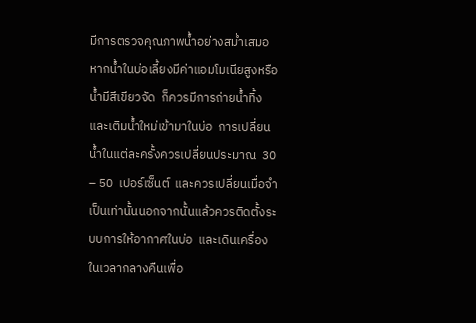มีการตรวจคุณภาพน้ำอย่างสม่ำเสมอ  หากน้ำในบ่อเลี้ยงมีค่าแอมโมเนียสูงหรือน้ำมีสีเขียวจัด  ก็ควรมีการถ่ายน้ำทิ้งและเติมน้ำใหม่เข้ามาในบ่อ  การเปลี่ยนน้ำในแต่ละครั้งควรเปลี่ยนประมาณ  30 – 50  เปอร์เซ็นต์  และควรเปลี่ยนเมื่อจำเป็นเท่านั้นนอกจากนั้นแล้วควรติดตั้งระบบการให้อากาศในบ่อ  และเดินเครื่องในเวลากลางคืนเพื่อ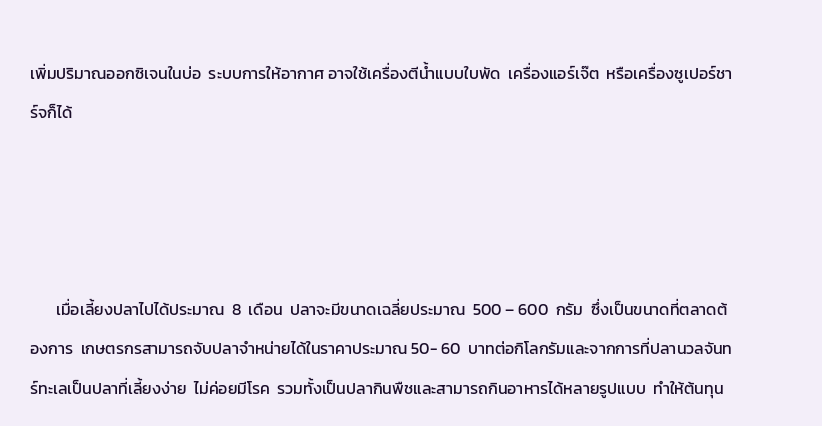เพิ่มปริมาณออกซิเจนในบ่อ  ระบบการให้อากาศ อาจใช้เครื่องตีน้ำแบบใบพัด  เครื่องแอร์เจ๊ต  หรือเครื่องซูเปอร์ชาร์จก็ได้




       เมื่อเลี้ยงปลาไปได้ประมาณ  8  เดือน  ปลาจะมีขนาดเฉลี่ยประมาณ  500 – 600  กรัม  ซึ่งเป็นขนาดที่ตลาดต้องการ  เกษตรกรสามารถจับปลาจำหน่ายได้ในราคาประมาณ 50- 60  บาทต่อกิโลกรัมและจากการที่ปลานวลจันทร์ทะเลเป็นปลาที่เลี้ยงง่าย  ไม่ค่อยมีโรค  รวมทั้งเป็นปลากินพืชและสามารถกินอาหารได้หลายรูปแบบ  ทำให้ต้นทุน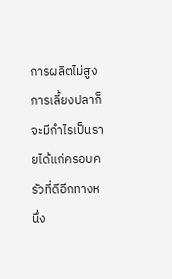การผลิตไม่สูง  การเลี้ยงปลาก็จะมีกำไรเป็นรายได้แก่ครอบครัวที่ดีอีกทางหนึ่ง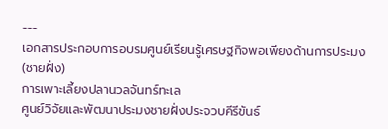---
เอกสารประกอบการอบรมศูนย์เรียนรู้เศรษฐกิจพอเพียงด้านการประมง(ชายฝั่ง)
การเพาะเลี้ยงปลานวลจันทร์ทะเล
ศูนย์วิจัยและพัฒนาประมงชายฝั่งประจวบคีรีขันธ์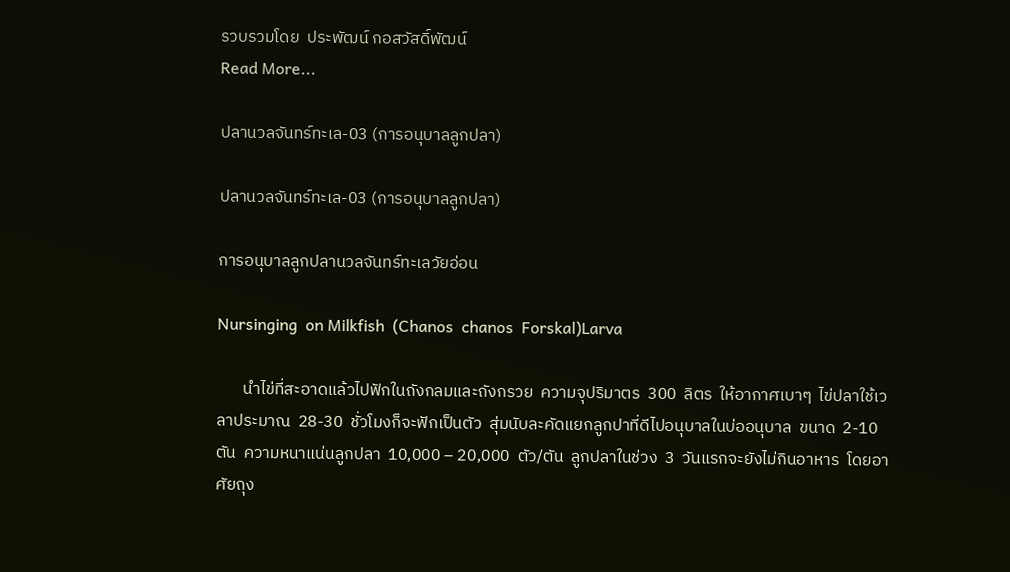รวบรวมโดย  ประพัฒน์ กอสวัสดิ์พัฒน์
Read More...

ปลานวลจันทร์ทะเล-03 (การอนุบาลลูกปลา)

ปลานวลจันทร์ทะเล-03 (การอนุบาลลูกปลา)

การอนุบาลลูกปลานวลจันทร์ทะเลวัยอ่อน

Nursinging  on Milkfish  (Chanos  chanos  Forskal)Larva

       นำไข่ที่สะอาดแล้วไปฟักในถังกลมและถังกรวย  ความจุปริมาตร  300  ลิตร  ให้อากาศเบาๆ  ไข่ปลาใช้เวลาประมาณ  28-30  ชั่วโมงก็จะฟักเป็นตัว  สุ่มนับละคัดแยกลูกปาที่ดีไปอนุบาลในบ่ออนุบาล  ขนาด  2-10  ตัน  ความหนาแน่นลูกปลา  10,000 – 20,000  ตัว/ตัน  ลูกปลาในช่วง  3  วันแรกจะยังไม่กินอาหาร  โดยอาศัยถุง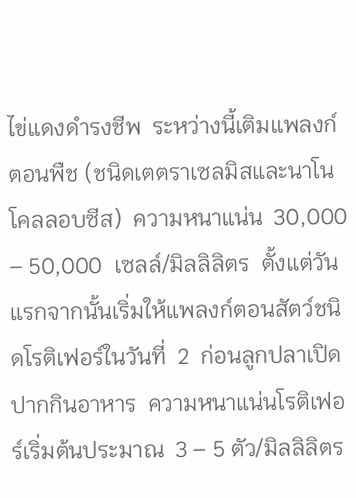ไข่แดงดำรงชีพ  ระหว่างนี้เติมแพลงก์ตอนพืช (ชนิดเตตราเซลมิสและนาโนโคลลอบซีส)  ความหนาแน่น  30,000 – 50,000  เซลล์/มิลลิลิตร  ตั้งแต่วันแรกจากนั้นเริ่มให้แพลงก์ตอนสัตว์ชนิดโรติเฟอร์ในวันที่  2  ก่อนลูกปลาเปิดปากกินอาหาร  ความหนาแน่นโรติเฟอร์เริ่มต้นประมาณ  3 – 5 ตัว/มิลลิลิตร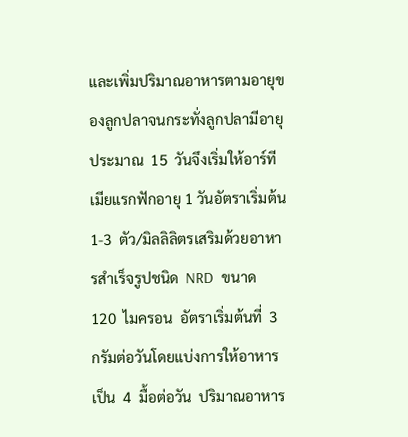และเพิ่มปริมาณอาหารตามอายุของลูกปลาจนกระทั่งลูกปลามีอายุประมาณ  15  วันจึงเริ่มให้อาร์ทีเมียแรกฟักอายุ 1 วันอัตราเริ่มต้น  1-3  ตัว/มิลลิลิตรเสริมด้วยอาหารสำเร็จรูปชนิด  NRD  ขนาด  120  ไมครอน  อัตราเริ่มต้นที่  3  กรัมต่อวันโดยแบ่งการให้อาหารเป็น  4  มื้อต่อวัน  ปริมาณอาหาร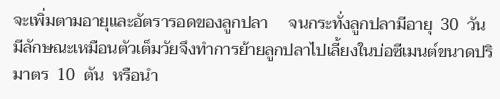จะเพิ่มตามอายุและอัตรารอดของลูกปลา     จนกระทั่งลูกปลามีอายุ  30  วันมีลักษณะเหมือนตัวเต็มวัยจึงทำการย้ายลูกปลาไปเลี้ยงในบ่อซีเมนต์ขนาดปริมาตร  10  ตัน  หรือนำ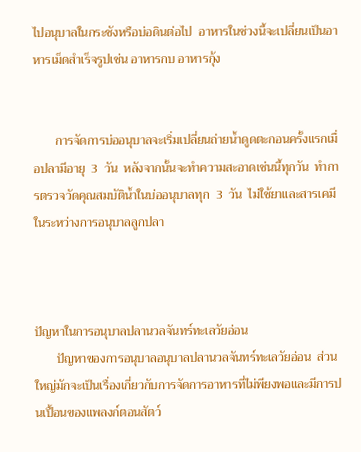ไปอนุบาลในกระชังหรือบ่อดินต่อไป  อาหารในช่วงนี้จะเปลี่ยนเป็นอาหารเม็ดสำเร็จรูปเช่น อาหารกบ อาหารกุ้ง


       การจัดการบ่ออนุบาลจะเริ่มเปลี่ยนถ่ายน้ำดูดตะกอนครั้งแรกเมื่อปลามีอายุ  3  วัน  หลังจากนั้นจะทำความสะอาดเช่นนี้ทุกวัน  ทำการตรวจวัดคุณสมบัติน้ำในบ่ออนุบาลทุก  3  วัน  ไม่ใช้ยาและสารเคมีในระหว่างการอนุบาลลูกปลา



ปัญหาในการอนุบาลปลานวลจันทร์ทะเลวัยอ่อน
       ปัญหาของการอนุบาลอนุบาลปลานวลจันทร์ทะเลวัยอ่อน  ส่วนใหญ่มักจะเป็นเรื่องเกี่ยวกับการจัดการอาหารที่ไม่พียงพอและมีการปนเปื้อนของแพลงก์ตอนสัตว์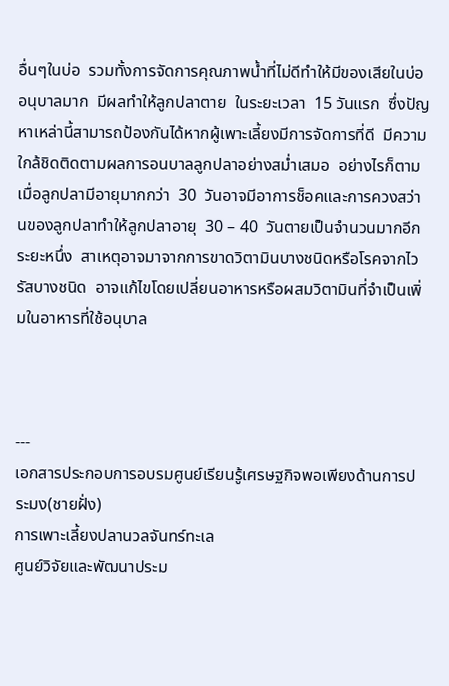อื่นๆในบ่อ  รวมทั้งการจัดการคุณภาพน้ำที่ไม่ดีทำให้มีของเสียในบ่ออนุบาลมาก  มีผลทำให้ลูกปลาตาย  ในระยะเวลา  15 วันแรก  ซึ่งปัญหาเหล่านี้สามารถป้องกันได้หากผู้เพาะเลี้ยงมีการจัดการที่ดี  มีความใกล้ชิดติดตามผลการอนบาลลูกปลาอย่างสม่ำเสมอ  อย่างไรก็ตามเมื่อลูกปลามีอายุมากกว่า  30  วันอาจมีอาการช็อคและการควงสว่านของลูกปลาทำให้ลูกปลาอายุ  30 – 40  วันตายเป็นจำนวนมากอีกระยะหนึ่ง  สาเหตุอาจมาจากการขาดวิตามินบางชนิดหรือโรคจากไวรัสบางชนิด  อาจแก้ไขโดยเปลี่ยนอาหารหรือผสมวิตามินที่จำเป็นเพิ่มในอาหารที่ใช้อนุบาล



---
เอกสารประกอบการอบรมศูนย์เรียนรู้เศรษฐกิจพอเพียงด้านการประมง(ชายฝั่ง)
การเพาะเลี้ยงปลานวลจันทร์ทะเล
ศูนย์วิจัยและพัฒนาประม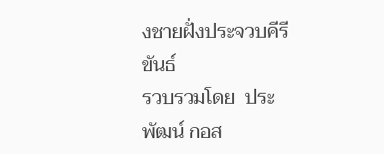งชายฝั่งประจวบคีรีขันธ์
รวบรวมโดย  ประพัฒน์ กอส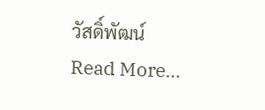วัสดิ์พัฒน์
Read More...